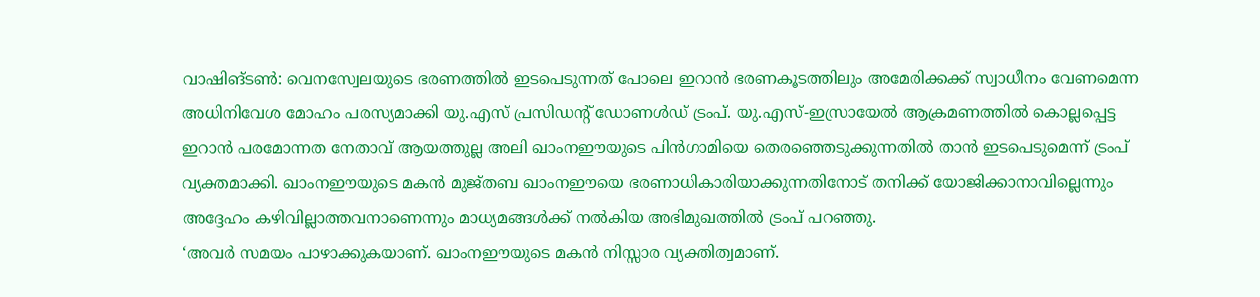വാഷിങ്ടൺ: വെനസ്വേലയുടെ ഭരണത്തിൽ ഇടപെടുന്നത് പോലെ ഇറാൻ ഭരണകൂടത്തിലും അമേരിക്കക്ക് സ്വാധീനം വേണമെന്ന അധിനിവേശ മോഹം പരസ്യമാക്കി യു.എസ് പ്രസിഡന്റ് ഡോണൾഡ് ട്രംപ്. യു.എസ്-ഇസ്രായേൽ ആക്രമണത്തിൽ കൊല്ലപ്പെട്ട ഇറാൻ പരമോന്നത നേതാവ് ആയത്തുല്ല അലി ഖാംനഈയുടെ പിൻഗാമിയെ തെരഞ്ഞെടുക്കുന്നതിൽ താൻ ഇടപെടുമെന്ന് ട്രംപ് വ്യക്തമാക്കി. ഖാംനഈയുടെ മകൻ മുജ്തബ ഖാംനഈയെ ഭരണാധികാരിയാക്കുന്നതിനോട് തനിക്ക് യോജിക്കാനാവില്ലെന്നും അദ്ദേഹം കഴിവില്ലാത്തവനാണെന്നും മാധ്യമങ്ങൾക്ക് നൽകിയ അഭിമുഖത്തിൽ ട്രംപ് പറഞ്ഞു.
‘അവർ സമയം പാഴാക്കുകയാണ്. ഖാംനഈയുടെ മകൻ നിസ്സാര വ്യക്തിത്വമാണ്.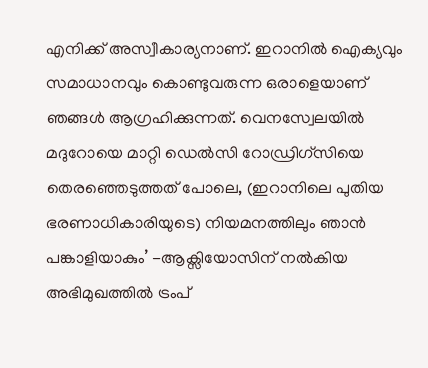എനിക്ക് അസ്വീകാര്യനാണ്. ഇറാനിൽ ഐക്യവും സമാധാനവും കൊണ്ടുവരുന്ന ഒരാളെയാണ് ഞങ്ങൾ ആഗ്രഹിക്കുന്നത്. വെനസ്വേലയിൽ മദുറോയെ മാറ്റി ഡെൽസി റോഡ്രിഗ്സിയെ തെരഞ്ഞെടുത്തത് പോലെ, (ഇറാനിലെ പുതിയ ഭരണാധികാരിയുടെ) നിയമനത്തിലും ഞാൻ പങ്കാളിയാകും’ -ആക്സിയോസിന് നൽകിയ അഭിമുഖത്തിൽ ട്രംപ്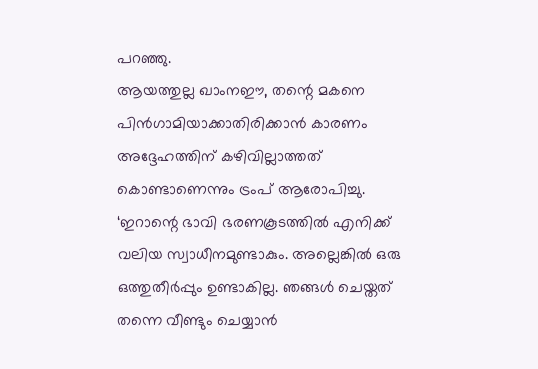പറഞ്ഞു.
ആയത്തുല്ല ഖാംനഈ, തന്റെ മകനെ പിൻഗാമിയാക്കാതിരിക്കാൻ കാരണം അദ്ദേഹത്തിന് കഴിവില്ലാത്തത് കൊണ്ടാണെന്നും ട്രംപ് ആരോപിച്ചു. ‘ഇറാന്റെ ഭാവി ഭരണകൂടത്തിൽ എനിക്ക് വലിയ സ്വാധീനമുണ്ടാകും. അല്ലെങ്കിൽ ഒരു ഒത്തുതീർപ്പും ഉണ്ടാകില്ല. ഞങ്ങൾ ചെയ്തത് തന്നെ വീണ്ടും ചെയ്യാൻ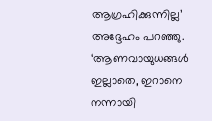ആഗ്രഹിക്കുന്നില്ല’
അദ്ദേഹം പറഞ്ഞു. ‘ആണവായുധങ്ങൾ ഇല്ലാതെ, ഇറാനെ നന്നായി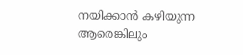നയിക്കാൻ കഴിയുന്ന ആരെങ്കിലും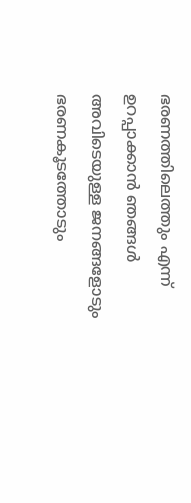ഭരണത്തിലെത്തും എന്ന് ഉറപ്പാക്കാൻ ഞങ്ങൾ അവിടെയുള്ള ജനങ്ങളോടും ഭരണകൂടത്തോടും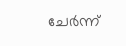ചേർന്ന്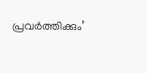പ്രവർത്തിക്കും’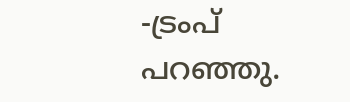-ട്രംപ് പറഞ്ഞു.